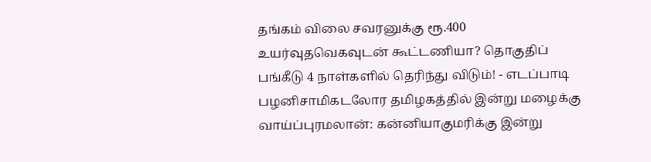தங்கம் விலை சவரனுக்கு ரூ.400 உயர்வுதவெகவுடன் கூட்டணியா? தொகுதிப் பங்கீடு 4 நாள்களில் தெரிந்து விடும்! - எடப்பாடி பழனிசாமிகடலோர தமிழகத்தில் இன்று மழைக்கு வாய்ப்புரமலான்: கன்னியாகுமரிக்கு இன்று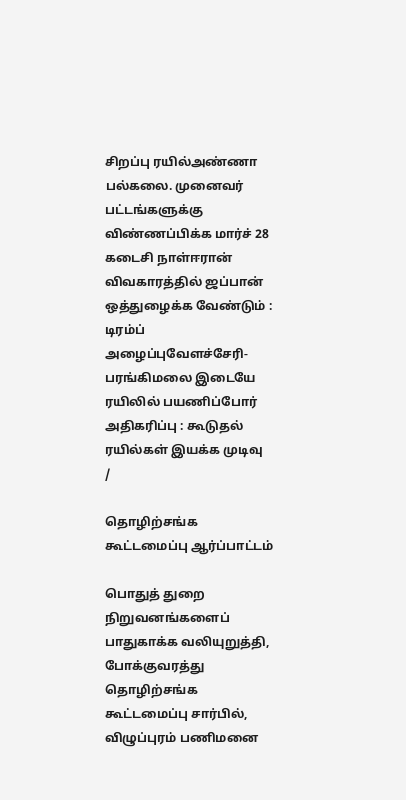சிறப்பு ரயில்அண்ணா பல்கலை. முனைவர் பட்டங்களுக்கு விண்ணப்பிக்க மார்ச் 28 கடைசி நாள்ஈரான் விவகாரத்தில் ஜப்பான் ஒத்துழைக்க வேண்டும் : டிரம்ப் அழைப்புவேளச்சேரி-பரங்கிமலை இடையே ரயிலில் பயணிப்போர் அதிகரிப்பு : கூடுதல் ரயில்கள் இயக்க முடிவு
/

தொழிற்சங்க கூட்டமைப்பு ஆர்ப்பாட்டம்

பொதுத் துறை நிறுவனங்களைப் பாதுகாக்க வலியுறுத்தி, போக்குவரத்து தொழிற்சங்க கூட்டமைப்பு சார்பில், விழுப்புரம் பணிமனை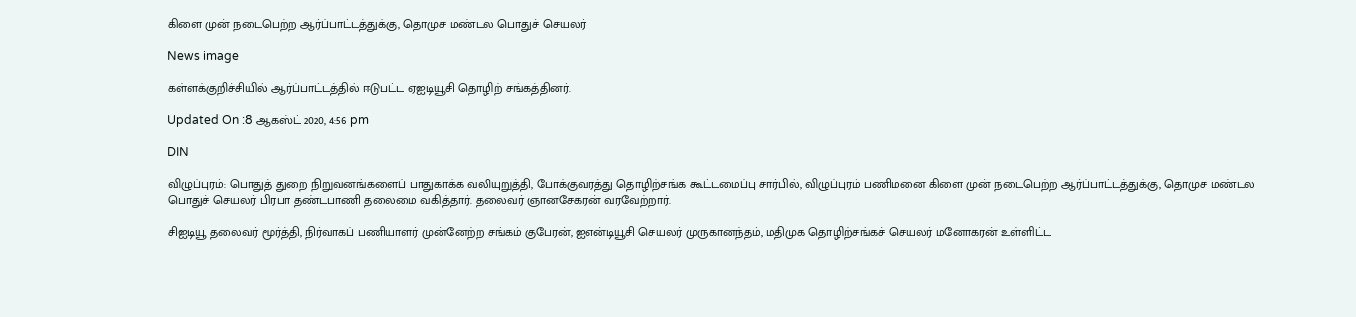கிளை முன் நடைபெற்ற ஆர்ப்பாட்டத்துக்கு, தொமுச மண்டல பொதுச் செயலர்

News image

கள்ளக்குறிச்சியில் ஆர்ப்பாட்டத்தில் ஈடுபட்ட ஏஐடியூசி தொழிற் சங்கத்தினர்.

Updated On :8 ஆகஸ்ட் 2020, 4:56 pm

DIN

விழுப்புரம்: பொதுத் துறை நிறுவனங்களைப் பாதுகாக்க வலியுறுத்தி, போக்குவரத்து தொழிற்சங்க கூட்டமைப்பு சார்பில், விழுப்புரம் பணிமனை கிளை முன் நடைபெற்ற ஆர்ப்பாட்டத்துக்கு, தொமுச மண்டல பொதுச் செயலர் பிரபா தண்டபாணி தலைமை வகித்தார். தலைவர் ஞானசேகரன் வரவேற்றார்.

சிஐடியூ தலைவர் மூர்த்தி, நிர்வாகப் பணியாளர் முன்னேற்ற சங்கம் குபேரன், ஐஎன்டியூசி செயலர் முருகானந்தம், மதிமுக தொழிற்சங்கச் செயலர் மனோகரன் உள்ளிட்ட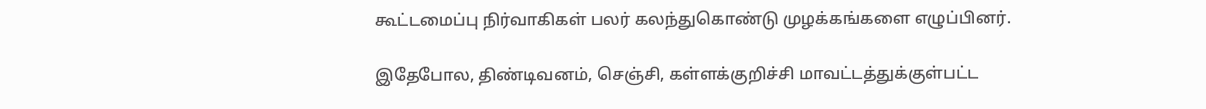கூட்டமைப்பு நிர்வாகிகள் பலர் கலந்துகொண்டு முழக்கங்களை எழுப்பினர்.

இதேபோல, திண்டிவனம், செஞ்சி, கள்ளக்குறிச்சி மாவட்டத்துக்குள்பட்ட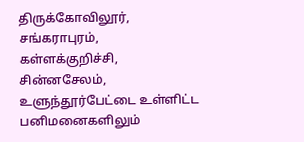திருக்கோவிலூர், சங்கராபுரம், கள்ளக்குறிச்சி, சின்னசேலம், உளுந்தூர்பேட்டை உள்ளிட்ட பனிமனைகளிலும்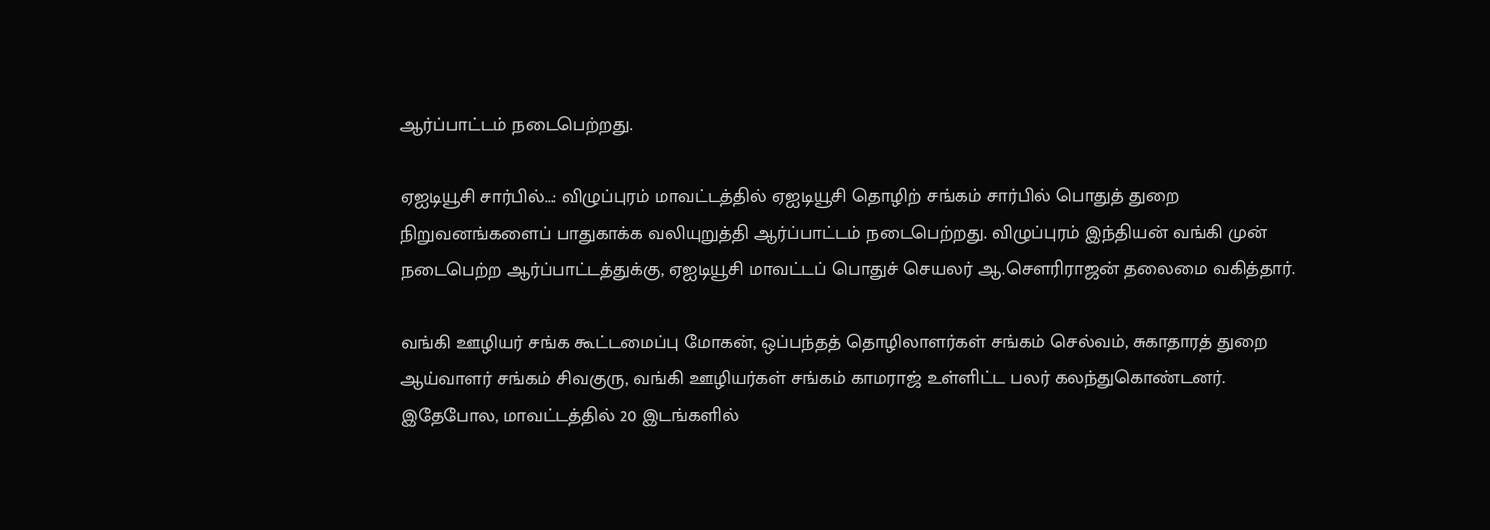ஆர்ப்பாட்டம் நடைபெற்றது.

ஏஐடியூசி சார்பில்...: விழுப்புரம் மாவட்டத்தில் ஏஐடியூசி தொழிற் சங்கம் சார்பில் பொதுத் துறை நிறுவனங்களைப் பாதுகாக்க வலியுறுத்தி ஆர்ப்பாட்டம் நடைபெற்றது. விழுப்புரம் இந்தியன் வங்கி முன் நடைபெற்ற ஆர்ப்பாட்டத்துக்கு, ஏஐடியூசி மாவட்டப் பொதுச் செயலர் ஆ.சௌரிராஜன் தலைமை வகித்தார்.

வங்கி ஊழியர் சங்க கூட்டமைப்பு மோகன், ஒப்பந்தத் தொழிலாளர்கள் சங்கம் செல்வம், சுகாதாரத் துறை ஆய்வாளர் சங்கம் சிவகுரு, வங்கி ஊழியர்கள் சங்கம் காமராஜ் உள்ளிட்ட பலர் கலந்துகொண்டனர். இதேபோல, மாவட்டத்தில் 20 இடங்களில்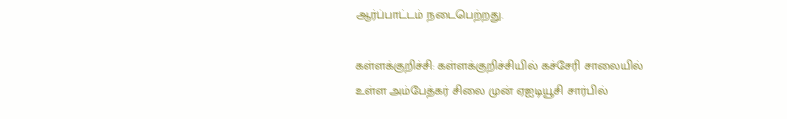ஆர்ப்பாட்டம் நடைபெற்றது.

கள்ளக்குறிச்சி: கள்ளக்குறிச்சியில் கச்சேரி சாலையில் உள்ள அம்பேத்கர் சிலை முன் ஏஐடியூசி சார்பில்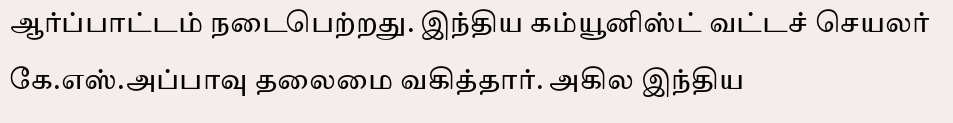ஆர்ப்பாட்டம் நடைபெற்றது. இந்திய கம்யூனிஸ்ட் வட்டச் செயலர் கே.எஸ்.அப்பாவு தலைமை வகித்தார். அகில இந்திய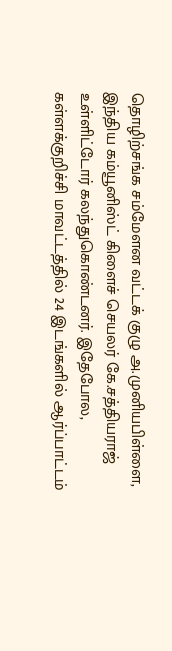தொழிற்சங்க சம்மேளன வட்டக் குழு அ.முனியபிள்ளை, இந்திய கம்யூனிஸ்ட் கிளைச் செயலர் கே.சத்தியராஜ் உள்ளிட்டோர் கலந்துகொண்டனர். இதேபோல, கள்ளக்குறிச்சி மாவட்டத்தில் 24 இடங்களில் ஆர்ப்பாட்டம்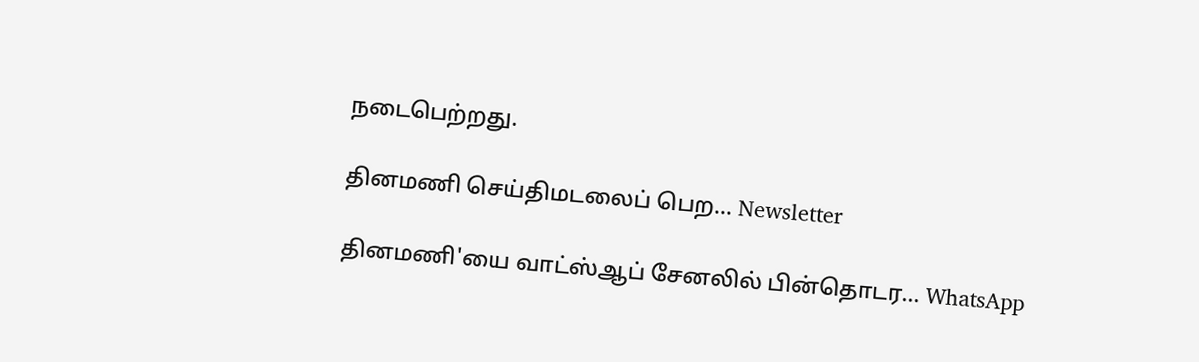நடைபெற்றது.

தினமணி செய்திமடலைப் பெற... Newsletter

தினமணி'யை வாட்ஸ்ஆப் சேனலில் பின்தொடர... WhatsApp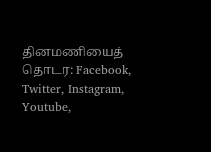தினமணியைத் தொடர: Facebook, Twitter, Instagram, Youtube,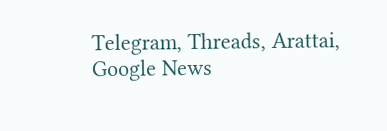Telegram, Threads, Arattai, Google News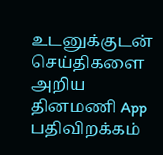உடனுக்குடன் செய்திகளை அறிய தினமணி App பதிவிறக்கம்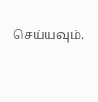செய்யவும்.